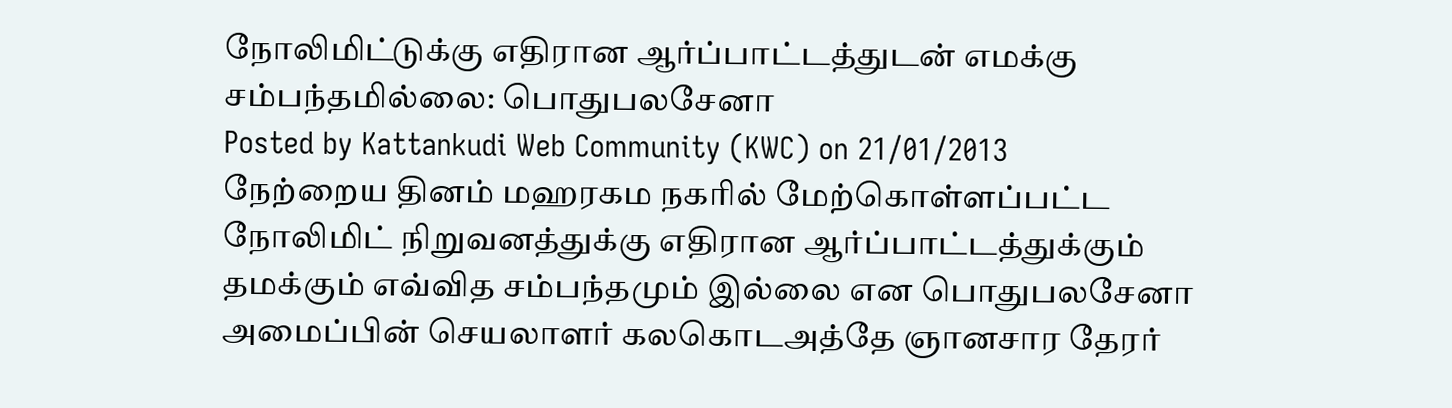நோலிமிட்டுக்கு எதிரான ஆர்ப்பாட்டத்துடன் எமக்கு சம்பந்தமில்லை: பொதுபலசேனா
Posted by Kattankudi Web Community (KWC) on 21/01/2013
நேற்றைய தினம் மஹரகம நகரில் மேற்கொள்ளப்பட்ட நோலிமிட் நிறுவனத்துக்கு எதிரான ஆர்ப்பாட்டத்துக்கும் தமக்கும் எவ்வித சம்பந்தமும் இல்லை என பொதுபலசேனா அமைப்பின் செயலாளர் கலகொடஅத்தே ஞானசார தேரர்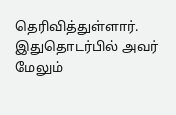தெரிவித்துள்ளார்.
இதுதொடர்பில் அவர் மேலும்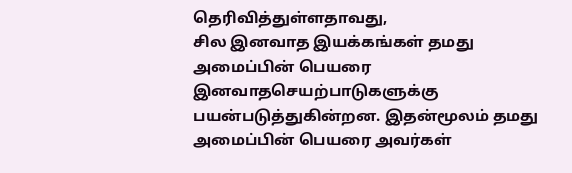தெரிவித்துள்ளதாவது,
சில இனவாத இயக்கங்கள் தமது அமைப்பின் பெயரை இனவாதசெயற்பாடுகளுக்கு பயன்படுத்துகின்றன. இதன்மூலம் தமது அமைப்பின் பெயரை அவர்கள்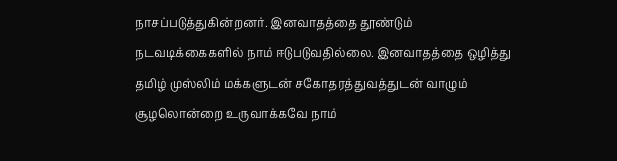நாசப்படுத்துகின்றனர். இனவாதத்தை தூண்டும் நடவடிக்கைகளில் நாம் ஈடுபடுவதில்லை. இனவாதத்தை ஒழித்து தமிழ் முஸ்லிம் மக்களுடன் சகோதரத்துவத்துடன் வாழும் சூழலொன்றை உருவாக்கவே நாம்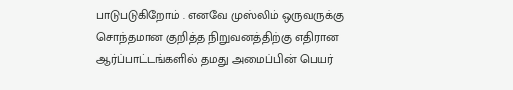பாடுபடுகிறோம் . எனவே முஸ்லிம் ஒருவருக்கு சொந்தமான குறித்த நிறுவனத்திற்கு எதிரான ஆர்ப்பாட்டங்களில் தமது அமைப்பின் பெயர்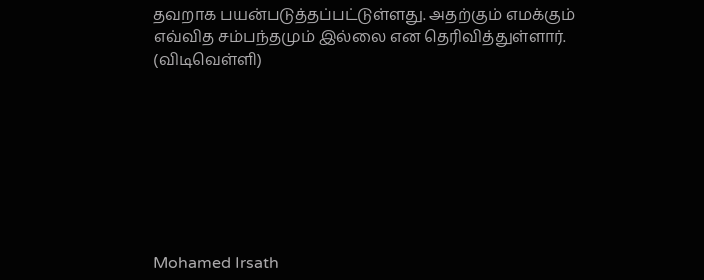தவறாக பயன்படுத்தப்பட்டுள்ளது. அதற்கும் எமக்கும் எவ்வித சம்பந்தமும் இல்லை என தெரிவித்துள்ளார். (விடிவெள்ளி)








Mohamed Irsath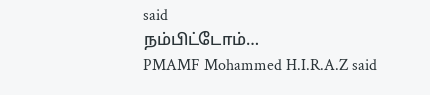said
நம்பிட்டோம்…
PMAMF Mohammed H.I.R.A.Z said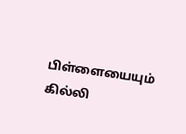பிள்ளையையும் கில்லி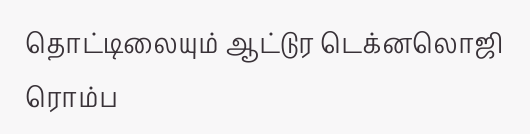தொட்டிலையும் ஆட்டுர டெக்னலொஜி ரொம்ப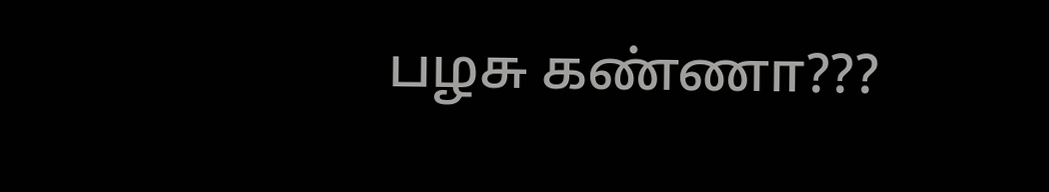பழசு கண்ணா???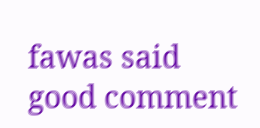fawas said
good comment